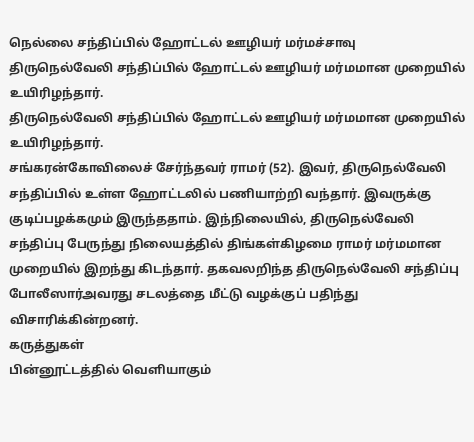நெல்லை சந்திப்பில் ஹோட்டல் ஊழியர் மர்மச்சாவு
திருநெல்வேலி சந்திப்பில் ஹோட்டல் ஊழியர் மர்மமான முறையில் உயிரிழந்தார்.
திருநெல்வேலி சந்திப்பில் ஹோட்டல் ஊழியர் மர்மமான முறையில் உயிரிழந்தார்.
சங்கரன்கோவிலைச் சேர்ந்தவர் ராமர் (52). இவர், திருநெல்வேலி சந்திப்பில் உள்ள ஹோட்டலில் பணியாற்றி வந்தார். இவருக்கு குடிப்பழக்கமும் இருந்ததாம். இந்நிலையில், திருநெல்வேலி சந்திப்பு பேருந்து நிலையத்தில் திங்கள்கிழமை ராமர் மர்மமான முறையில் இறந்து கிடந்தார். தகவலறிந்த திருநெல்வேலி சந்திப்பு போலீஸார்அவரது சடலத்தை மீட்டு வழக்குப் பதிந்து விசாரிக்கின்றனர்.
கருத்துகள்
பின்னூட்டத்தில் வெளியாகும்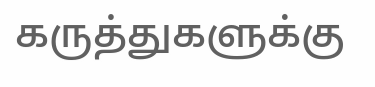கருத்துகளுக்கு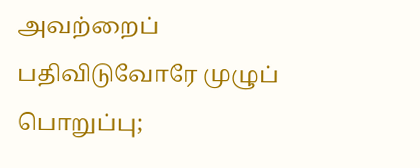அவற்றைப் பதிவிடுவோரே முழுப் பொறுப்பு;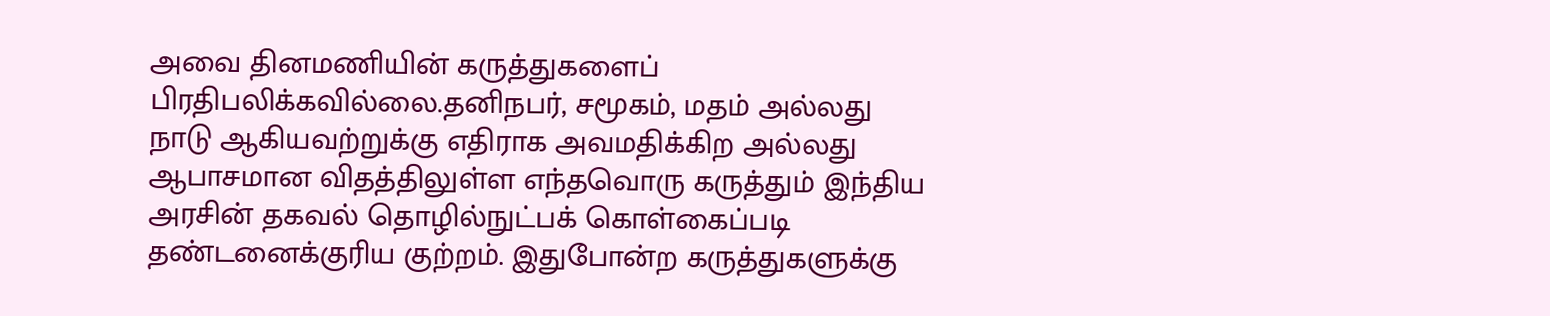அவை தினமணியின் கருத்துகளைப் பிரதிபலிக்கவில்லை.தனிநபர், சமூகம், மதம் அல்லது நாடு ஆகியவற்றுக்கு எதிராக அவமதிக்கிற அல்லது ஆபாசமான விதத்திலுள்ள எந்தவொரு கருத்தும் இந்திய அரசின் தகவல் தொழில்நுட்பக் கொள்கைப்படி தண்டனைக்குரிய குற்றம். இதுபோன்ற கருத்துகளுக்கு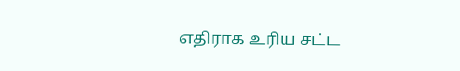எதிராக உரிய சட்ட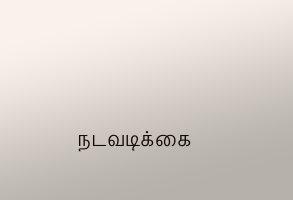நடவடிக்கை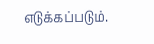எடுக்கப்படும்.